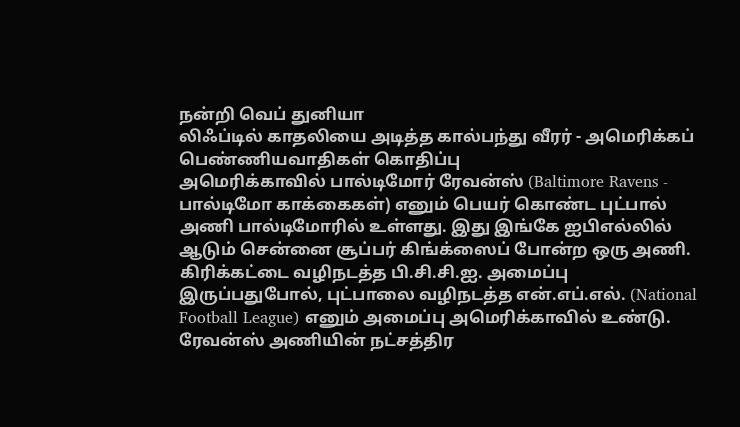நன்றி வெப் துனியா
லிஃப்டில் காதலியை அடித்த கால்பந்து வீரர் - அமெரிக்கப் பெண்ணியவாதிகள் கொதிப்பு
அமெரிக்காவில் பால்டிமோர் ரேவன்ஸ் (Baltimore Ravens - பால்டிமோ காக்கைகள்) எனும் பெயர் கொண்ட புட்பால் அணி பால்டிமோரில் உள்ளது. இது இங்கே ஐபிஎல்லில் ஆடும் சென்னை சூப்பர் கிங்க்ஸைப் போன்ற ஒரு அணி. கிரிக்கட்டை வழிநடத்த பி.சி.சி.ஐ. அமைப்பு இருப்பதுபோல், புட்பாலை வழிநடத்த என்.எப்.எல். (National Football League) எனும் அமைப்பு அமெரிக்காவில் உண்டு.
ரேவன்ஸ் அணியின் நட்சத்திர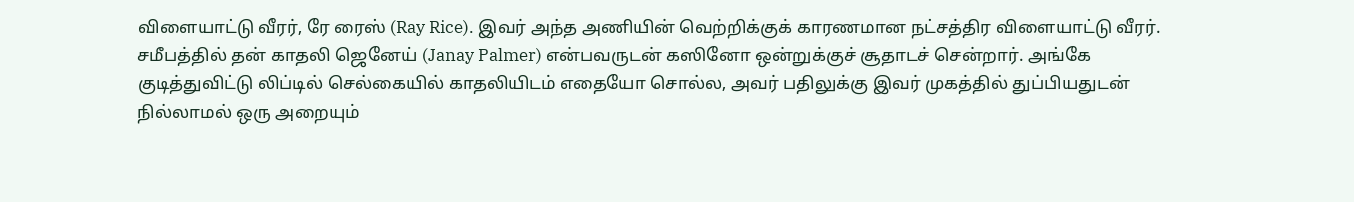விளையாட்டு வீரர், ரே ரைஸ் (Ray Rice). இவர் அந்த அணியின் வெற்றிக்குக் காரணமான நட்சத்திர விளையாட்டு வீரர். சமீபத்தில் தன் காதலி ஜெனேய் (Janay Palmer) என்பவருடன் கஸினோ ஒன்றுக்குச் சூதாடச் சென்றார். அங்கே குடித்துவிட்டு லிப்டில் செல்கையில் காதலியிடம் எதையோ சொல்ல, அவர் பதிலுக்கு இவர் முகத்தில் துப்பியதுடன் நில்லாமல் ஒரு அறையும்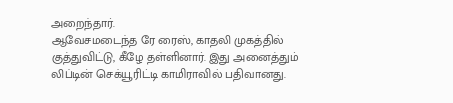அறைந்தார்.
ஆவேசமடைந்த ரே ரைஸ், காதலி முகத்தில் குத்துவிட்டு, கீழே தள்ளினார். இது அனைத்தும் லிப்டின் செக்யூரிட்டி காமிராவில் பதிவானது.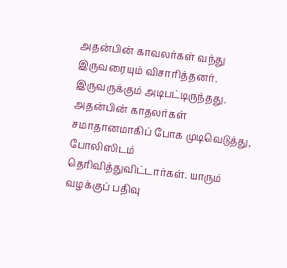அதன்பின் காவலர்கள் வந்து இருவரையும் விசாரித்தனர். இருவருக்கும் அடிபட்டிருந்தது. அதன்பின் காதலர்கள் சமாதானமாகிப் போக முடிவெடுத்து, போலிஸிடம் தெரிவித்துவிட்டார்கள். யாரும் வழக்குப் பதிவு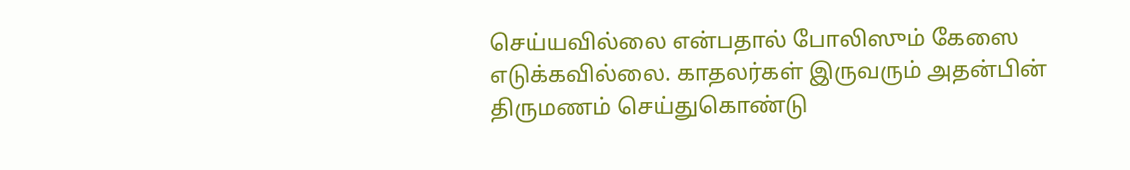செய்யவில்லை என்பதால் போலிஸும் கேஸை எடுக்கவில்லை. காதலர்கள் இருவரும் அதன்பின் திருமணம் செய்துகொண்டு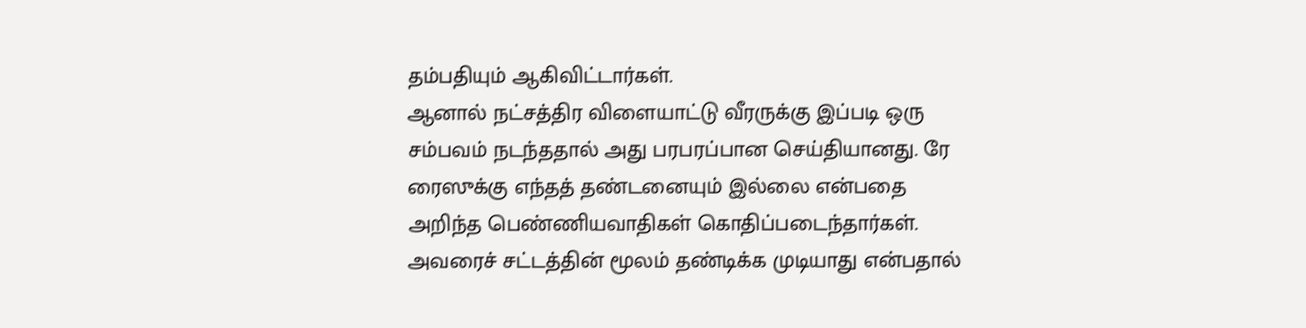தம்பதியும் ஆகிவிட்டார்கள்.
ஆனால் நட்சத்திர விளையாட்டு வீரருக்கு இப்படி ஒரு சம்பவம் நடந்ததால் அது பரபரப்பான செய்தியானது. ரே ரைஸுக்கு எந்தத் தண்டனையும் இல்லை என்பதை அறிந்த பெண்ணியவாதிகள் கொதிப்படைந்தார்கள். அவரைச் சட்டத்தின் மூலம் தண்டிக்க முடியாது என்பதால்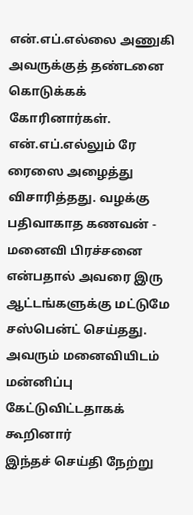என்.எப்.எல்லை அணுகி அவருக்குத் தண்டனை கொடுக்கக் கோரினார்கள்.
என்.எப்.எல்லும் ரே ரைஸை அழைத்து விசாரித்தது. வழக்கு பதிவாகாத கணவன் - மனைவி பிரச்சனை என்பதால் அவரை இரு ஆட்டங்களுக்கு மட்டுமே சஸ்பென்ட் செய்தது. அவரும் மனைவியிடம் மன்னிப்பு கேட்டுவிட்டதாகக் கூறினார்
இந்தச் செய்தி நேற்று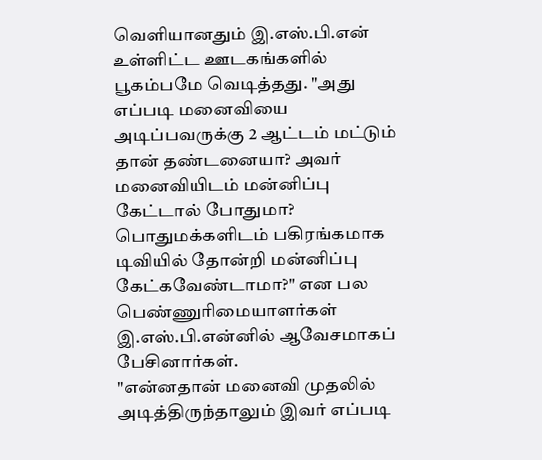வெளியானதும் இ.எஸ்.பி.என் உள்ளிட்ட ஊடகங்களில் பூகம்பமே வெடித்தது. "அது எப்படி மனைவியை அடிப்பவருக்கு 2 ஆட்டம் மட்டும் தான் தண்டனையா? அவர் மனைவியிடம் மன்னிப்பு கேட்டால் போதுமா? பொதுமக்களிடம் பகிரங்கமாக டிவியில் தோன்றி மன்னிப்பு கேட்கவேண்டாமா?" என பல பெண்ணுரிமையாளர்கள் இ.எஸ்.பி.என்னில் ஆவேசமாகப் பேசினார்கள்.
"என்னதான் மனைவி முதலில் அடித்திருந்தாலும் இவர் எப்படி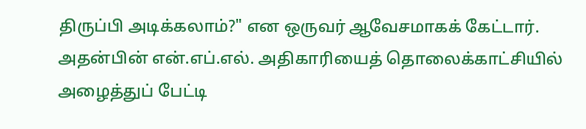திருப்பி அடிக்கலாம்?" என ஒருவர் ஆவேசமாகக் கேட்டார். அதன்பின் என்.எப்.எல். அதிகாரியைத் தொலைக்காட்சியில் அழைத்துப் பேட்டி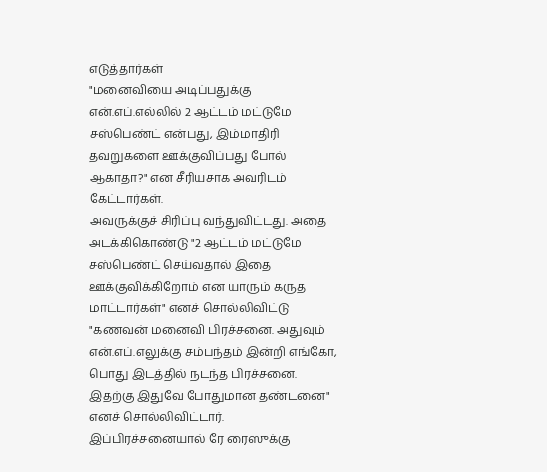எடுத்தார்கள்
"மனைவியை அடிப்பதுக்கு என்.எப்.எல்லில் 2 ஆட்டம் மட்டுமே சஸ்பெண்ட் என்பது, இம்மாதிரி தவறுகளை ஊக்குவிப்பது போல் ஆகாதா?" என சீரியசாக அவரிடம் கேட்டார்கள்.
அவருக்குச் சிரிப்பு வந்துவிட்டது. அதை அடக்கிகொண்டு "2 ஆட்டம் மட்டுமே சஸ்பெண்ட் செய்வதால் இதை ஊக்குவிக்கிறோம் என யாரும் கருத மாட்டார்கள்" எனச் சொல்லிவிட்டு "கணவன் மனைவி பிரச்சனை. அதுவும் என்.எப்.எலுக்கு சம்பந்தம் இன்றி எங்கோ, பொது இடத்தில் நடந்த பிரச்சனை. இதற்கு இதுவே போதுமான தண்டனை" எனச் சொல்லிவிட்டார்.
இப்பிரச்சனையால் ரே ரைஸுக்கு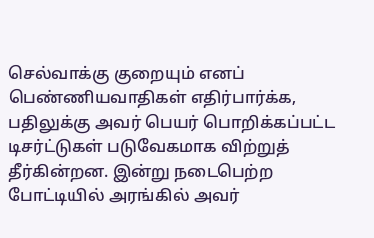செல்வாக்கு குறையும் எனப் பெண்ணியவாதிகள் எதிர்பார்க்க, பதிலுக்கு அவர் பெயர் பொறிக்கப்பட்ட டிசர்ட்டுகள் படுவேகமாக விற்றுத் தீர்கின்றன. இன்று நடைபெற்ற போட்டியில் அரங்கில் அவர்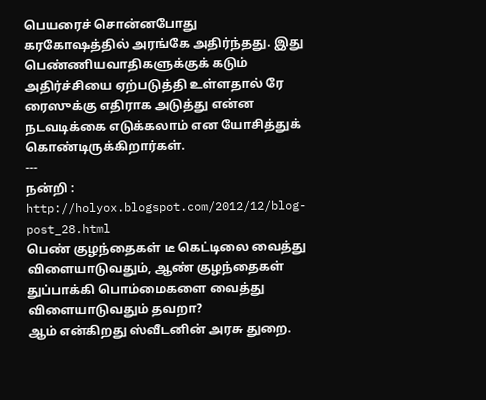பெயரைச் சொன்னபோது கரகோஷத்தில் அரங்கே அதிர்ந்தது. இது பெண்ணியவாதிகளுக்குக் கடும் அதிர்ச்சியை ஏற்படுத்தி உள்ளதால் ரே ரைஸுக்கு எதிராக அடுத்து என்ன நடவடிக்கை எடுக்கலாம் என யோசித்துக் கொண்டிருக்கிறார்கள்.
---
நன்றி : http://holyox.blogspot.com/2012/12/blog-post_28.html
பெண் குழந்தைகள் டீ கெட்டிலை வைத்து விளையாடுவதும், ஆண் குழந்தைகள் துப்பாக்கி பொம்மைகளை வைத்து விளையாடுவதும் தவறா?
ஆம் என்கிறது ஸ்வீடனின் அரசு துறை.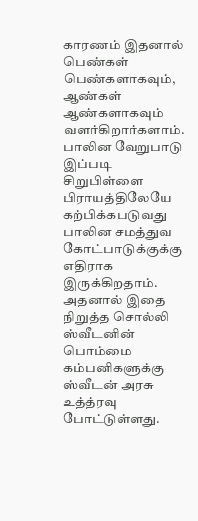காரணம் இதனால் பெண்கள் பெண்களாகவும், ஆண்கள் ஆண்களாகவும் வளர்கிறார்களாம். பாலின வேறுபாடு இப்படி சிறுபிள்ளை பிராயத்திலேயே கற்பிக்கபடுவது பாலின சமத்துவ கோட்பாடுக்குக்கு எதிராக இருக்கிறதாம். அதனால் இதை நிறுத்த சொல்லி ஸ்வீடனின் பொம்மை கம்பனிகளுக்கு ஸ்வீடன் அரசு உத்த்ரவு போட்டுள்ளது.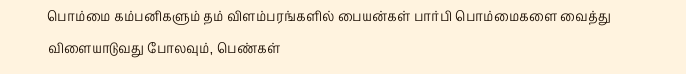பொம்மை கம்பனிகளும் தம் விளம்பரங்களில் பையன்கள் பார்பி பொம்மைகளை வைத்து விளையாடுவது போலவும், பெண்கள்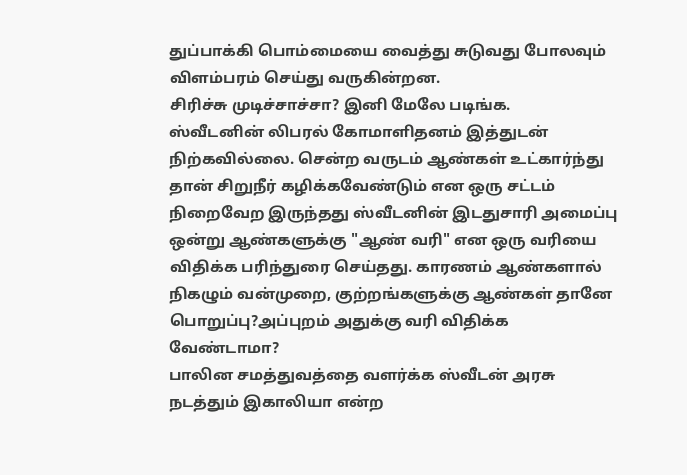துப்பாக்கி பொம்மையை வைத்து சுடுவது போலவும் விளம்பரம் செய்து வருகின்றன.
சிரிச்சு முடிச்சாச்சா? இனி மேலே படிங்க.
ஸ்வீடனின் லிபரல் கோமாளிதனம் இத்துடன் நிற்கவில்லை. சென்ற வருடம் ஆண்கள் உட்கார்ந்து தான் சிறுநீர் கழிக்கவேண்டும் என ஒரு சட்டம் நிறைவேற இருந்தது ஸ்வீடனின் இடதுசாரி அமைப்பு ஒன்று ஆண்களுக்கு "ஆண் வரி" என ஒரு வரியை விதிக்க பரிந்துரை செய்தது. காரணம் ஆண்களால் நிகழும் வன்முறை, குற்றங்களுக்கு ஆண்கள் தானே பொறுப்பு?அப்புறம் அதுக்கு வரி விதிக்க வேண்டாமா?
பாலின சமத்துவத்தை வளர்க்க ஸ்வீடன் அரசு நடத்தும் இகாலியா என்ற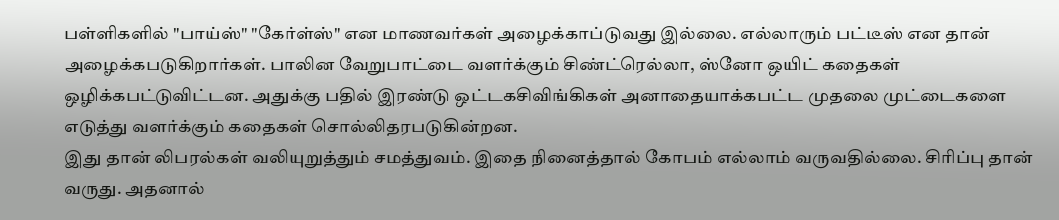பள்ளிகளில் "பாய்ஸ்" "கேர்ள்ஸ்" என மாணவர்கள் அழைக்காப்டுவது இல்லை. எல்லாரும் பட்டீஸ் என தான் அழைக்கபடுகிறார்கள். பாலின வேறுபாட்டை வளர்க்கும் சிண்ட்ரெல்லா, ஸ்னோ ஒயிட் கதைகள் ஒழிக்கபட்டுவிட்டன. அதுக்கு பதில் இரண்டு ஒட்டகசிவிங்கிகள் அனாதையாக்கபட்ட முதலை முட்டைகளை எடுத்து வளர்க்கும் கதைகள் சொல்லிதரபடுகின்றன.
இது தான் லிபரல்கள் வலியுறுத்தும் சமத்துவம். இதை நினைத்தால் கோபம் எல்லாம் வருவதில்லை. சிரிப்பு தான் வருது. அதனால்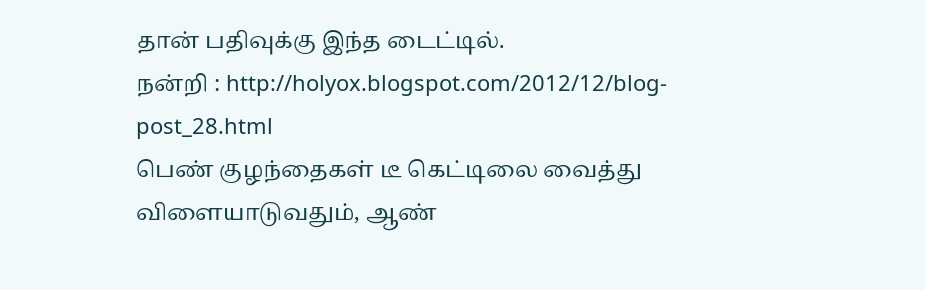தான் பதிவுக்கு இந்த டைட்டில்.
நன்றி : http://holyox.blogspot.com/2012/12/blog-post_28.html
பெண் குழந்தைகள் டீ கெட்டிலை வைத்து விளையாடுவதும், ஆண்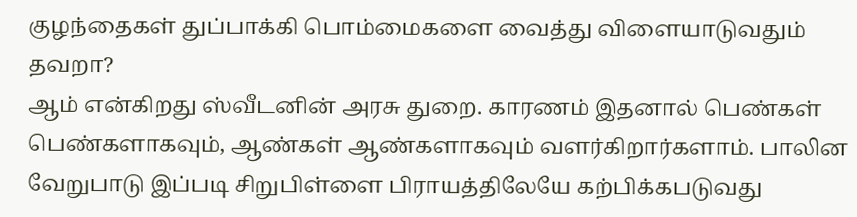குழந்தைகள் துப்பாக்கி பொம்மைகளை வைத்து விளையாடுவதும் தவறா?
ஆம் என்கிறது ஸ்வீடனின் அரசு துறை. காரணம் இதனால் பெண்கள் பெண்களாகவும், ஆண்கள் ஆண்களாகவும் வளர்கிறார்களாம். பாலின வேறுபாடு இப்படி சிறுபிள்ளை பிராயத்திலேயே கற்பிக்கபடுவது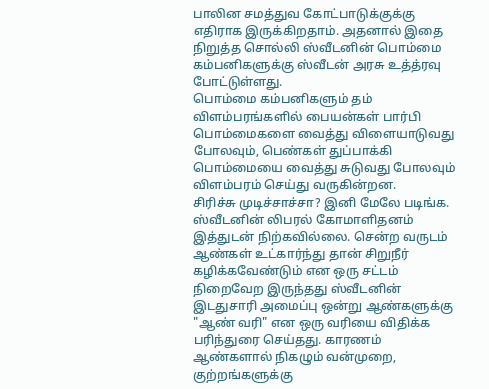பாலின சமத்துவ கோட்பாடுக்குக்கு எதிராக இருக்கிறதாம். அதனால் இதை நிறுத்த சொல்லி ஸ்வீடனின் பொம்மை கம்பனிகளுக்கு ஸ்வீடன் அரசு உத்த்ரவு போட்டுள்ளது.
பொம்மை கம்பனிகளும் தம் விளம்பரங்களில் பையன்கள் பார்பி பொம்மைகளை வைத்து விளையாடுவது போலவும், பெண்கள் துப்பாக்கி பொம்மையை வைத்து சுடுவது போலவும் விளம்பரம் செய்து வருகின்றன.
சிரிச்சு முடிச்சாச்சா? இனி மேலே படிங்க.
ஸ்வீடனின் லிபரல் கோமாளிதனம் இத்துடன் நிற்கவில்லை. சென்ற வருடம் ஆண்கள் உட்கார்ந்து தான் சிறுநீர் கழிக்கவேண்டும் என ஒரு சட்டம் நிறைவேற இருந்தது ஸ்வீடனின் இடதுசாரி அமைப்பு ஒன்று ஆண்களுக்கு "ஆண் வரி" என ஒரு வரியை விதிக்க பரிந்துரை செய்தது. காரணம் ஆண்களால் நிகழும் வன்முறை, குற்றங்களுக்கு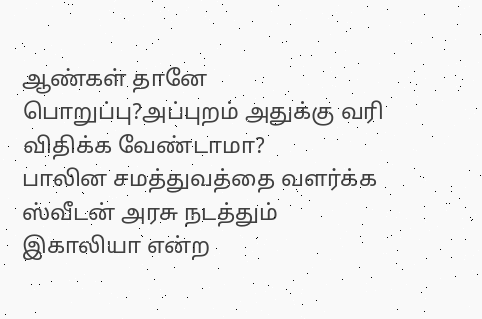ஆண்கள் தானே பொறுப்பு?அப்புறம் அதுக்கு வரி விதிக்க வேண்டாமா?
பாலின சமத்துவத்தை வளர்க்க ஸ்வீடன் அரசு நடத்தும் இகாலியா என்ற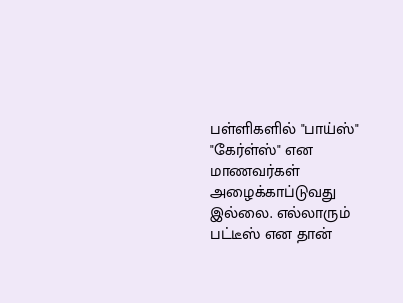பள்ளிகளில் "பாய்ஸ்" "கேர்ள்ஸ்" என மாணவர்கள் அழைக்காப்டுவது இல்லை. எல்லாரும் பட்டீஸ் என தான்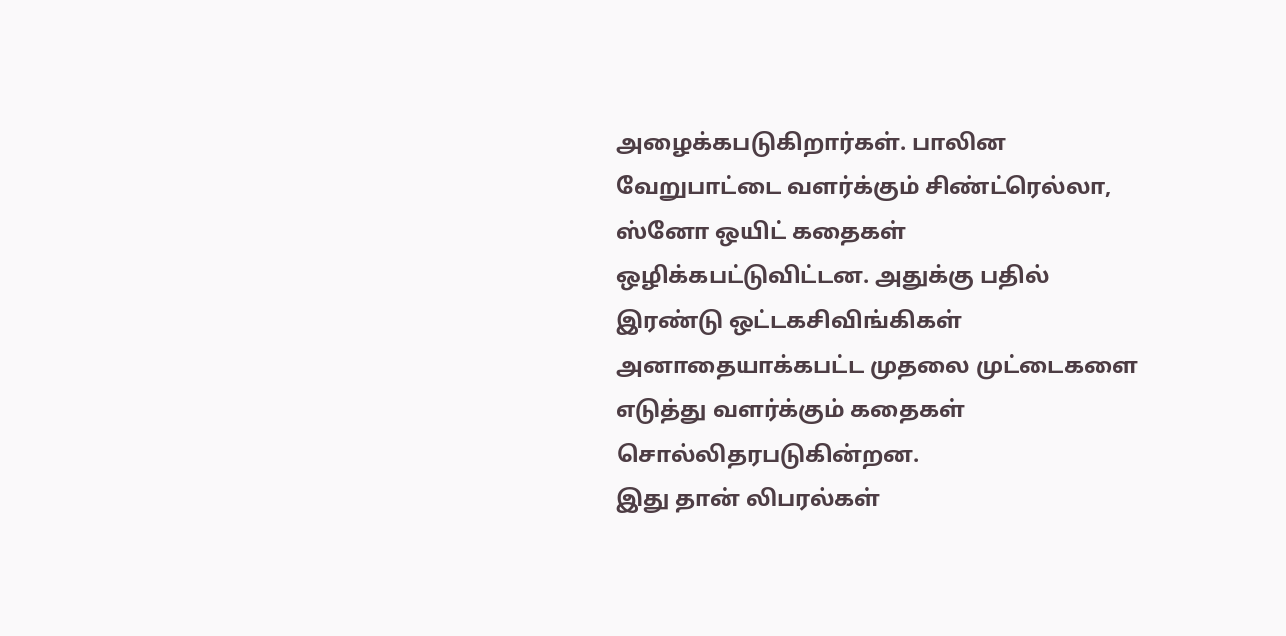அழைக்கபடுகிறார்கள். பாலின வேறுபாட்டை வளர்க்கும் சிண்ட்ரெல்லா, ஸ்னோ ஒயிட் கதைகள் ஒழிக்கபட்டுவிட்டன. அதுக்கு பதில் இரண்டு ஒட்டகசிவிங்கிகள் அனாதையாக்கபட்ட முதலை முட்டைகளை எடுத்து வளர்க்கும் கதைகள் சொல்லிதரபடுகின்றன.
இது தான் லிபரல்கள்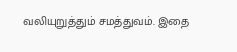வலியுறுத்தும் சமத்துவம். இதை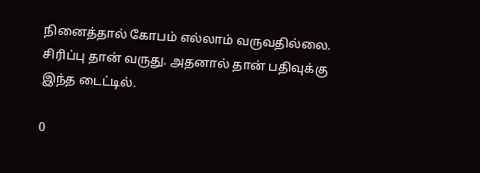நினைத்தால் கோபம் எல்லாம் வருவதில்லை. சிரிப்பு தான் வருது. அதனால் தான் பதிவுக்கு இந்த டைட்டில்.

0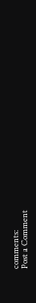comments:
Post a Comment